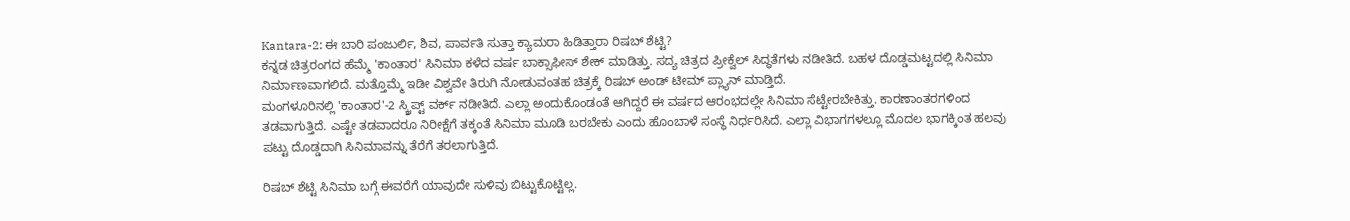Kantara-2: ಈ ಬಾರಿ ಪಂಜುರ್ಲಿ, ಶಿವ, ಪಾರ್ವತಿ ಸುತ್ತಾ ಕ್ಯಾಮರಾ ಹಿಡಿತ್ತಾರಾ ರಿಷಬ್ ಶೆಟ್ಟಿ?
ಕನ್ನಡ ಚಿತ್ರರಂಗದ ಹೆಮ್ಮೆ 'ಕಾಂತಾರ' ಸಿನಿಮಾ ಕಳೆದ ವರ್ಷ ಬಾಕ್ಸಾಫೀಸ್ ಶೇಕ್ ಮಾಡಿತ್ತು. ಸದ್ಯ ಚಿತ್ರದ ಪ್ರೀಕ್ವೆಲ್ ಸಿದ್ಧತೆಗಳು ನಡೀತಿದೆ. ಬಹಳ ದೊಡ್ಡಮಟ್ಟದಲ್ಲಿ ಸಿನಿಮಾ ನಿರ್ಮಾಣವಾಗಲಿದೆ. ಮತ್ತೊಮ್ಮೆ ಇಡೀ ವಿಶ್ವವೇ ತಿರುಗಿ ನೋಡುವಂತಹ ಚಿತ್ರಕ್ಕೆ ರಿಷಬ್ ಅಂಡ್ ಟೀಮ್ ಪ್ಲ್ಯಾನ್ ಮಾಡ್ತಿದೆ.
ಮಂಗಳೂರಿನಲ್ಲಿ 'ಕಾಂತಾರ'-2 ಸ್ಕ್ರಿಪ್ಟ್ ವರ್ಕ್ ನಡೀತಿದೆ. ಎಲ್ಲಾ ಅಂದುಕೊಂಡಂತೆ ಆಗಿದ್ದರೆ ಈ ವರ್ಷದ ಆರಂಭದಲ್ಲೇ ಸಿನಿಮಾ ಸೆಟ್ಟೇರಬೇಕಿತ್ತು. ಕಾರಣಾಂತರಗಳಿಂದ ತಡವಾಗುತ್ತಿದೆ. ಎಷ್ಟೇ ತಡವಾದರೂ ನಿರೀಕ್ಷೆಗೆ ತಕ್ಕಂತೆ ಸಿನಿಮಾ ಮೂಡಿ ಬರಬೇಕು ಎಂದು ಹೊಂಬಾಳೆ ಸಂಸ್ಥೆ ನಿರ್ಧರಿಸಿದೆ. ಎಲ್ಲಾ ವಿಭಾಗಗಳಲ್ಲೂ ಮೊದಲ ಭಾಗಕ್ಕಿಂತ ಹಲವು ಪಟ್ಟು ದೊಡ್ಡದಾಗಿ ಸಿನಿಮಾವನ್ನು ತೆರೆಗೆ ತರಲಾಗುತ್ತಿದೆ.

ರಿಷಬ್ ಶೆಟ್ಟಿ ಸಿನಿಮಾ ಬಗ್ಗೆ ಈವರೆಗೆ ಯಾವುದೇ ಸುಳಿವು ಬಿಟ್ಟುಕೊಟ್ಟಿಲ್ಲ.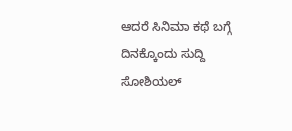ಆದರೆ ಸಿನಿಮಾ ಕಥೆ ಬಗ್ಗೆ ದಿನಕ್ಕೊಂದು ಸುದ್ದಿ ಸೋಶಿಯಲ್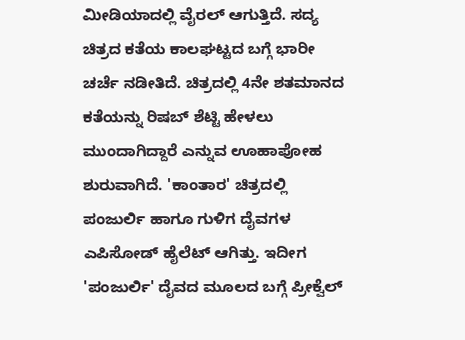ಮೀಡಿಯಾದಲ್ಲಿ ವೈರಲ್ ಆಗುತ್ತಿದೆ. ಸದ್ಯ ಚಿತ್ರದ ಕತೆಯ ಕಾಲಘಟ್ಟದ ಬಗ್ಗೆ ಭಾರೀ ಚರ್ಚೆ ನಡೀತಿದೆ. ಚಿತ್ರದಲ್ಲಿ 4ನೇ ಶತಮಾನದ ಕತೆಯನ್ನು ರಿಷಬ್ ಶೆಟ್ಟಿ ಹೇಳಲು ಮುಂದಾಗಿದ್ದಾರೆ ಎನ್ನುವ ಊಹಾಪೋಹ ಶುರುವಾಗಿದೆ. 'ಕಾಂತಾರ' ಚಿತ್ರದಲ್ಲಿ ಪಂಜುರ್ಲಿ ಹಾಗೂ ಗುಳಿಗ ದೈವಗಳ ಎಪಿಸೋಡ್ ಹೈಲೆಟ್ ಆಗಿತ್ತು. ಇದೀಗ 'ಪಂಜುರ್ಲಿ' ದೈವದ ಮೂಲದ ಬಗ್ಗೆ ಪ್ರೀಕ್ವೆಲ್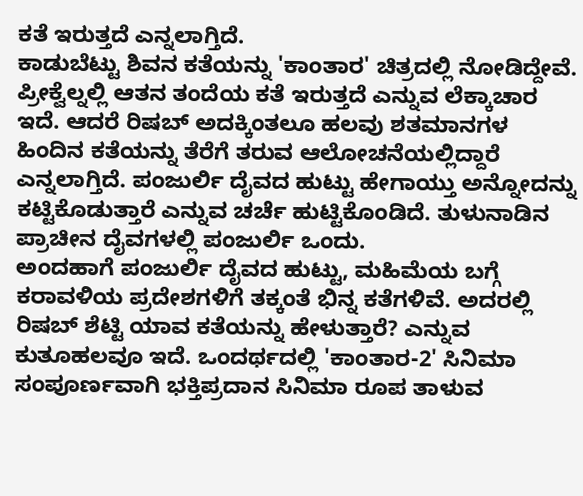ಕತೆ ಇರುತ್ತದೆ ಎನ್ನಲಾಗ್ತಿದೆ.
ಕಾಡುಬೆಟ್ಟು ಶಿವನ ಕತೆಯನ್ನು 'ಕಾಂತಾರ' ಚಿತ್ರದಲ್ಲಿ ನೋಡಿದ್ದೇವೆ. ಪ್ರೀಕ್ವೆಲ್ನಲ್ಲಿ ಆತನ ತಂದೆಯ ಕತೆ ಇರುತ್ತದೆ ಎನ್ನುವ ಲೆಕ್ಕಾಚಾರ ಇದೆ. ಆದರೆ ರಿಷಬ್ ಅದಕ್ಕಿಂತಲೂ ಹಲವು ಶತಮಾನಗಳ ಹಿಂದಿನ ಕತೆಯನ್ನು ತೆರೆಗೆ ತರುವ ಆಲೋಚನೆಯಲ್ಲಿದ್ದಾರೆ ಎನ್ನಲಾಗ್ತಿದೆ. ಪಂಜುರ್ಲಿ ದೈವದ ಹುಟ್ಟು ಹೇಗಾಯ್ತು ಅನ್ನೋದನ್ನು ಕಟ್ಟಿಕೊಡುತ್ತಾರೆ ಎನ್ನುವ ಚರ್ಚೆ ಹುಟ್ಟಿಕೊಂಡಿದೆ. ತುಳುನಾಡಿನ ಪ್ರಾಚೀನ ದೈವಗಳಲ್ಲಿ ಪಂಜುರ್ಲಿ ಒಂದು.
ಅಂದಹಾಗೆ ಪಂಜುರ್ಲಿ ದೈವದ ಹುಟ್ಟು, ಮಹಿಮೆಯ ಬಗ್ಗೆ ಕರಾವಳಿಯ ಪ್ರದೇಶಗಳಿಗೆ ತಕ್ಕಂತೆ ಭಿನ್ನ ಕತೆಗಳಿವೆ. ಅದರಲ್ಲಿ ರಿಷಬ್ ಶೆಟ್ಟಿ ಯಾವ ಕತೆಯನ್ನು ಹೇಳುತ್ತಾರೆ? ಎನ್ನುವ ಕುತೂಹಲವೂ ಇದೆ. ಒಂದರ್ಥದಲ್ಲಿ 'ಕಾಂತಾರ-2' ಸಿನಿಮಾ ಸಂಪೂರ್ಣವಾಗಿ ಭಕ್ತಿಪ್ರದಾನ ಸಿನಿಮಾ ರೂಪ ತಾಳುವ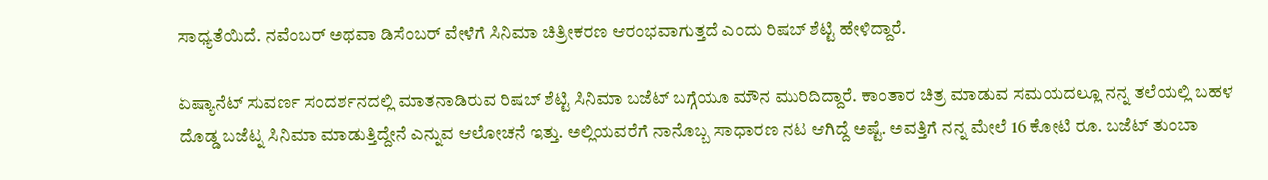ಸಾಧ್ಯತೆಯಿದೆ. ನವೆಂಬರ್ ಅಥವಾ ಡಿಸೆಂಬರ್ ವೇಳೆಗೆ ಸಿನಿಮಾ ಚಿತ್ರೀಕರಣ ಆರಂಭವಾಗುತ್ತದೆ ಎಂದು ರಿಷಬ್ ಶೆಟ್ಟಿ ಹೇಳಿದ್ದಾರೆ.

ಏಷ್ಯಾನೆಟ್ ಸುವರ್ಣ ಸಂದರ್ಶನದಲ್ಲಿ ಮಾತನಾಡಿರುವ ರಿಷಬ್ ಶೆಟ್ಟಿ ಸಿನಿಮಾ ಬಜೆಟ್ ಬಗ್ಗೆಯೂ ಮೌನ ಮುರಿದಿದ್ದಾರೆ. ಕಾಂತಾರ ಚಿತ್ರ ಮಾಡುವ ಸಮಯದಲ್ಲೂ ನನ್ನ ತಲೆಯಲ್ಲಿ ಬಹಳ ದೊಡ್ಡ ಬಜೆಟ್ನ ಸಿನಿಮಾ ಮಾಡುತ್ತಿದ್ದೇನೆ ಎನ್ನುವ ಆಲೋಚನೆ ಇತ್ತು. ಅಲ್ಲಿಯವರೆಗೆ ನಾನೊಬ್ಬ ಸಾಧಾರಣ ನಟ ಆಗಿದ್ದೆ ಅಷ್ಟೆ. ಅವತ್ತಿಗೆ ನನ್ನ ಮೇಲೆ 16 ಕೋಟಿ ರೂ. ಬಜೆಟ್ ತುಂಬಾ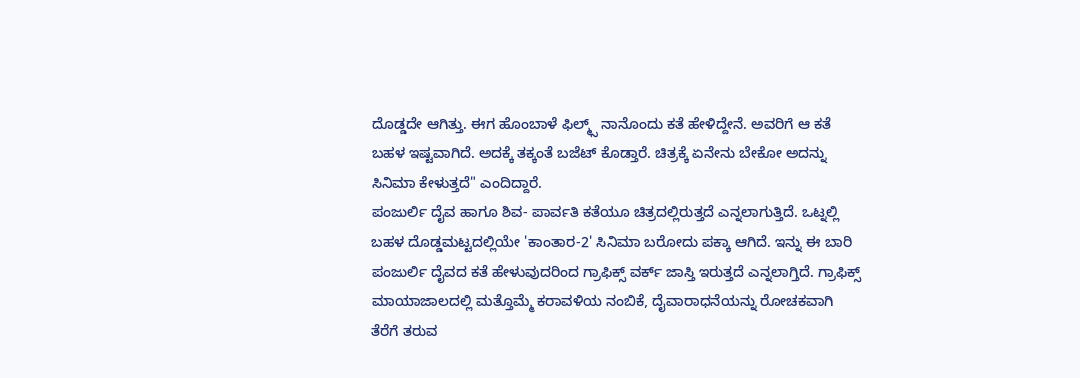ದೊಡ್ಡದೇ ಆಗಿತ್ತು. ಈಗ ಹೊಂಬಾಳೆ ಫಿಲ್ಮ್ಸ್ ನಾನೊಂದು ಕತೆ ಹೇಳಿದ್ದೇನೆ. ಅವರಿಗೆ ಆ ಕತೆ ಬಹಳ ಇಷ್ಟವಾಗಿದೆ. ಅದಕ್ಕೆ ತಕ್ಕಂತೆ ಬಜೆಟ್ ಕೊಡ್ತಾರೆ. ಚಿತ್ರಕ್ಕೆ ಏನೇನು ಬೇಕೋ ಅದನ್ನು ಸಿನಿಮಾ ಕೇಳುತ್ತದೆ" ಎಂದಿದ್ದಾರೆ.
ಪಂಜುರ್ಲಿ ದೈವ ಹಾಗೂ ಶಿವ- ಪಾರ್ವತಿ ಕತೆಯೂ ಚಿತ್ರದಲ್ಲಿರುತ್ತದೆ ಎನ್ನಲಾಗುತ್ತಿದೆ. ಒಟ್ನಲ್ಲಿ ಬಹಳ ದೊಡ್ಡಮಟ್ಟದಲ್ಲಿಯೇ 'ಕಾಂತಾರ-2' ಸಿನಿಮಾ ಬರೋದು ಪಕ್ಕಾ ಆಗಿದೆ. ಇನ್ನು ಈ ಬಾರಿ ಪಂಜುರ್ಲಿ ದೈವದ ಕತೆ ಹೇಳುವುದರಿಂದ ಗ್ರಾಫಿಕ್ಸ್ ವರ್ಕ್ ಜಾಸ್ತಿ ಇರುತ್ತದೆ ಎನ್ನಲಾಗ್ತಿದೆ. ಗ್ರಾಫಿಕ್ಸ್ ಮಾಯಾಜಾಲದಲ್ಲಿ ಮತ್ತೊಮ್ಮೆ ಕರಾವಳಿಯ ನಂಬಿಕೆ, ದೈವಾರಾಧನೆಯನ್ನು ರೋಚಕವಾಗಿ ತೆರೆಗೆ ತರುವ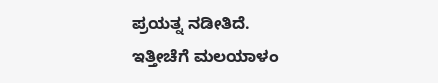ಪ್ರಯತ್ನ ನಡೀತಿದೆ.
ಇತ್ತೀಚೆಗೆ ಮಲಯಾಳಂ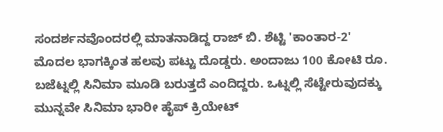ಸಂದರ್ಶನವೊಂದರಲ್ಲಿ ಮಾತನಾಡಿದ್ದ ರಾಜ್ ಬಿ. ಶೆಟ್ಟಿ 'ಕಾಂತಾರ-2' ಮೊದಲ ಭಾಗಕ್ಕಿಂತ ಹಲವು ಪಟ್ಟು ದೊಡ್ಡರು. ಅಂದಾಜು 100 ಕೋಟಿ ರೂ. ಬಜೆಟ್ನಲ್ಲಿ ಸಿನಿಮಾ ಮೂಡಿ ಬರುತ್ತದೆ ಎಂದಿದ್ದರು. ಒಟ್ನಲ್ಲಿ ಸೆಟ್ಟೇರುವುದಕ್ಕು ಮುನ್ನವೇ ಸಿನಿಮಾ ಭಾರೀ ಹೈಪ್ ಕ್ರಿಯೇಟ್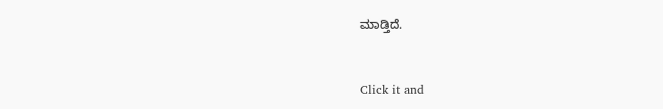ಮಾಡ್ತಿದೆ.


Click it and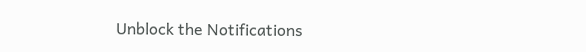Unblock the Notifications